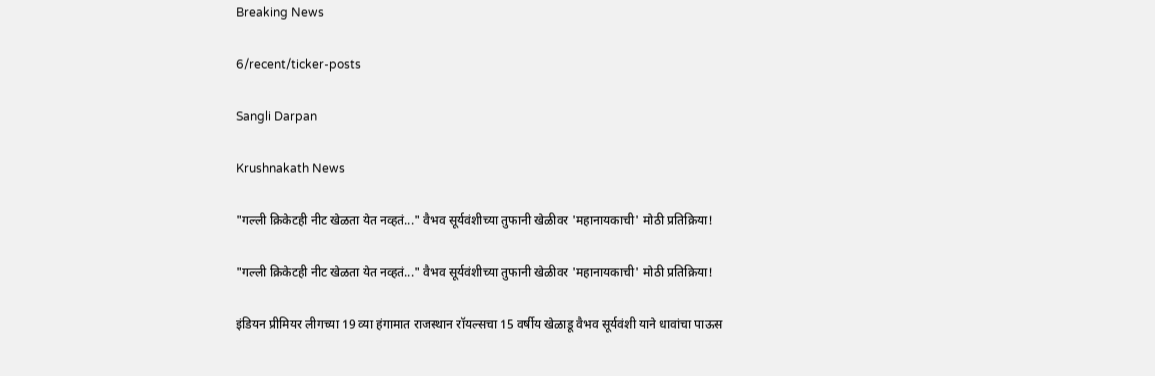Breaking News

6/recent/ticker-posts

Sangli Darpan

Krushnakath News

"गल्ली क्रिकेटही नीट खेळता येत नव्हतं..." वैभव सूर्यवंशीच्या तुफानी खेळीवर 'महानायकाची' मोठी प्रतिक्रिया!

"गल्ली क्रिकेटही नीट खेळता येत नव्हतं..." वैभव सूर्यवंशीच्या तुफानी खेळीवर 'महानायकाची' मोठी प्रतिक्रिया!

इंडियन प्रीमियर लीगच्या 19 व्या हंगामात राजस्थान रॉयल्सचा 15 वर्षीय खेळाडू वैभव सूर्यवंशी याने धावांचा पाऊस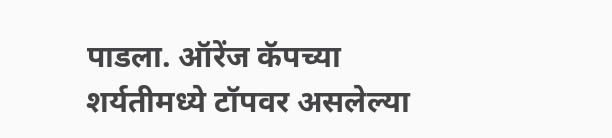पाडला. ऑरेंज कॅपच्या शर्यतीमध्ये टॉपवर असलेल्या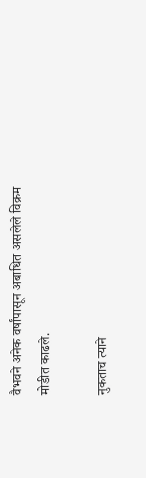वैभवने अनेक वर्षांपासून अबाधित असलेले विक्रम मोडीत काढले.

नुकताच त्याने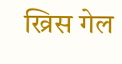ख्रिस गेल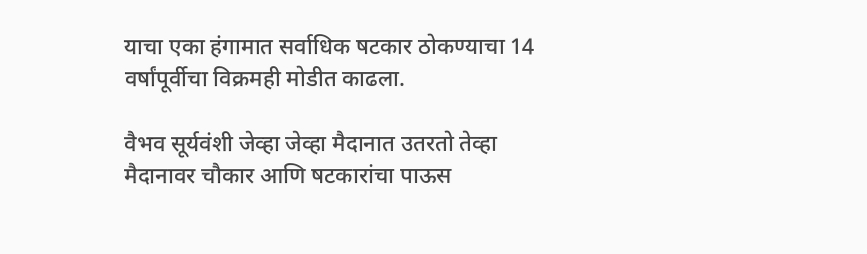याचा एका हंगामात सर्वाधिक षटकार ठोकण्याचा 14 वर्षांपूर्वीचा विक्रमही मोडीत काढला.

वैभव सूर्यवंशी जेव्हा जेव्हा मैदानात उतरतो तेव्हा मैदानावर चौकार आणि षटकारांचा पाऊस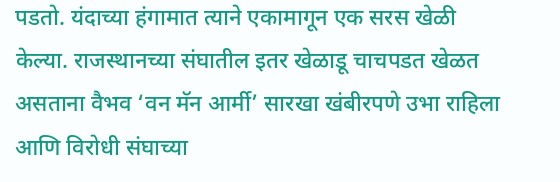पडतो. यंदाच्या हंगामात त्याने एकामागून एक सरस खेळी केल्या. राजस्थानच्या संघातील इतर खेळाडू चाचपडत खेळत असताना वैभव ‘वन मॅन आर्मी’ सारखा खंबीरपणे उभा राहिला आणि विरोधी संघाच्या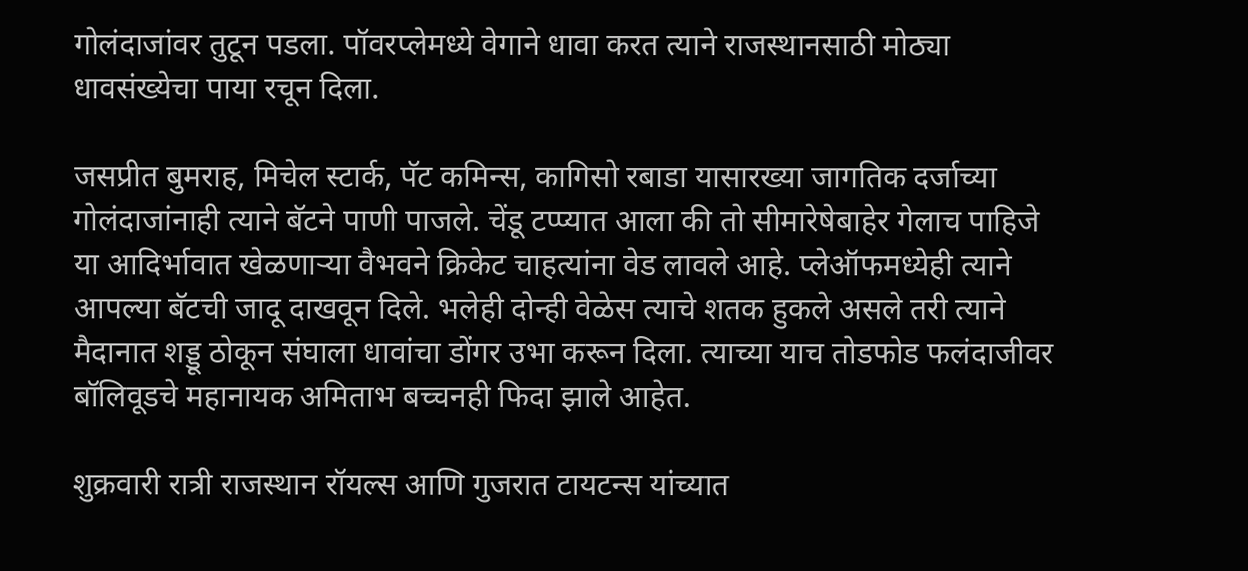गोलंदाजांवर तुटून पडला. पॉवरप्लेमध्ये वेगाने धावा करत त्याने राजस्थानसाठी मोठ्या धावसंख्येचा पाया रचून दिला.

जसप्रीत बुमराह, मिचेल स्टार्क, पॅट कमिन्स, कागिसो रबाडा यासारख्या जागतिक दर्जाच्या गोलंदाजांनाही त्याने बॅटने पाणी पाजले. चेंडू टप्प्यात आला की तो सीमारेषेबाहेर गेलाच पाहिजे या आदिर्भावात खेळणाऱ्या वैभवने क्रिकेट चाहत्यांना वेड लावले आहे. प्लेऑफमध्येही त्याने आपल्या बॅटची जादू दाखवून दिले. भलेही दोन्ही वेळेस त्याचे शतक हुकले असले तरी त्याने मैदानात शड्डू ठोकून संघाला धावांचा डोंगर उभा करून दिला. त्याच्या याच तोडफोड फलंदाजीवर बॉलिवूडचे महानायक अमिताभ बच्चनही फिदा झाले आहेत.

शुक्रवारी रात्री राजस्थान रॉयल्स आणि गुजरात टायटन्स यांच्यात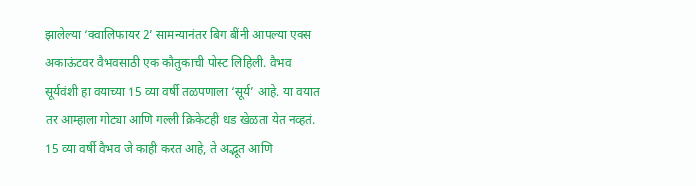झालेल्या ‘क्वालिफायर 2’ सामन्यानंतर बिग बींनी आपल्या एक्स अकाऊंटवर वैभवसाठी एक कौतुकाची पोस्ट लिहिली. वैभव सूर्यवंशी हा वयाच्या 15 व्या वर्षी तळपणाला ‘सूर्य’ आहे. या वयात तर आम्हाला गोट्या आणि गल्ली क्रिकेटही धड खेळता येत नव्हतं. 15 व्या वर्षी वैभव जे काही करत आहे, ते अद्भूत आणि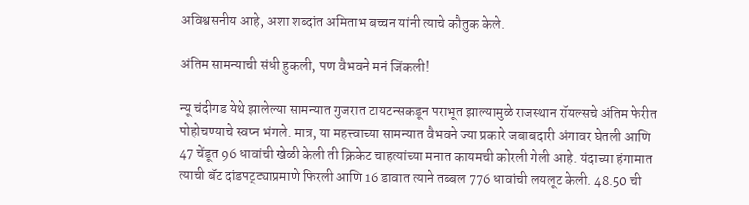अविश्वसनीय आहे, अशा शब्दांत अमिताभ बच्चन यांनी त्याचे कौतुक केले.

अंतिम सामन्याची संधी हुकली, पण वैभवने मनं जिंकली!

न्यू चंदीगड येथे झालेल्या सामन्यात गुजरात टायटन्सकडून पराभूत झाल्यामुळे राजस्थान रॉयल्सचे अंतिम फेरीत पोहोचण्याचे स्वप्न भंगले. मात्र, या महत्त्वाच्या सामन्यात वैभवने ज्या प्रकारे जबाबदारी अंगावर घेतली आणि 47 चेंडूत 96 धावांची खेळी केली ती क्रिकेट चाहत्यांच्या मनात कायमची कोरली गेली आहे. यंदाच्या हंगामात त्याची बॅट दांडपट्ट्याप्रमाणे फिरली आणि 16 डावात त्याने तब्बल 776 धावांची लयलूट केली. 48.50 ची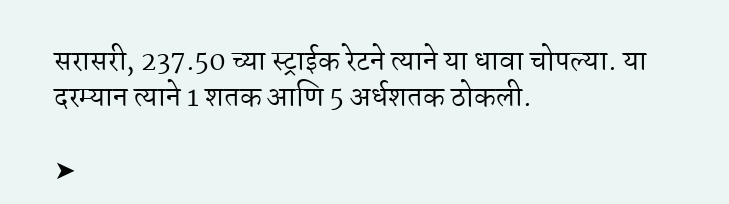सरासरी, 237.50 च्या स्ट्राईक रेटने त्याने या धावा चोपल्या. या दरम्यान त्याने 1 शतक आणि 5 अर्धशतक ठोकली.

➤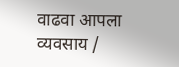वाढवा आपला व्यवसाय /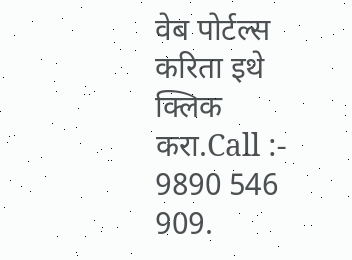वेब पोर्टल्स करिता इथे क्लिक करा.Call :- 9890 546 909.